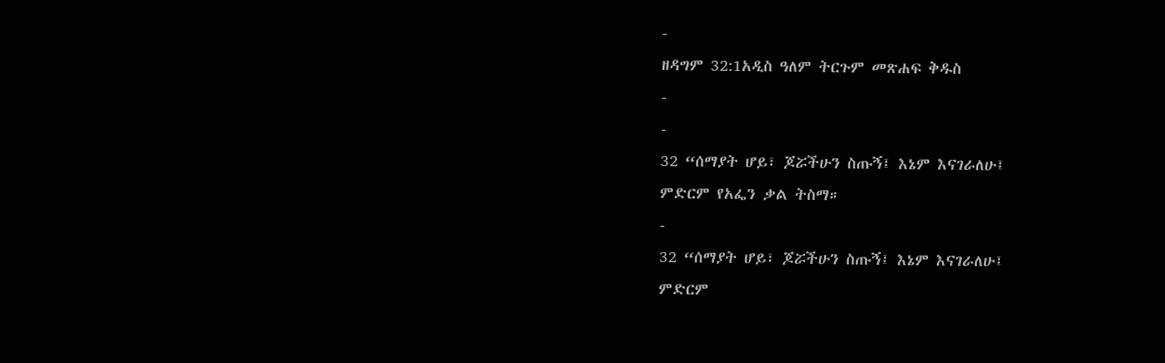-
ዘዳግም 32:1አዲስ ዓለም ትርጉም መጽሐፍ ቅዱስ
-
-
32 “ሰማያት ሆይ፣ ጆሯችሁን ስጡኝ፤ እኔም እናገራለሁ፤
ምድርም የአፌን ቃል ትስማ።
-
32 “ሰማያት ሆይ፣ ጆሯችሁን ስጡኝ፤ እኔም እናገራለሁ፤
ምድርም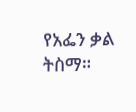የአፌን ቃል ትስማ።